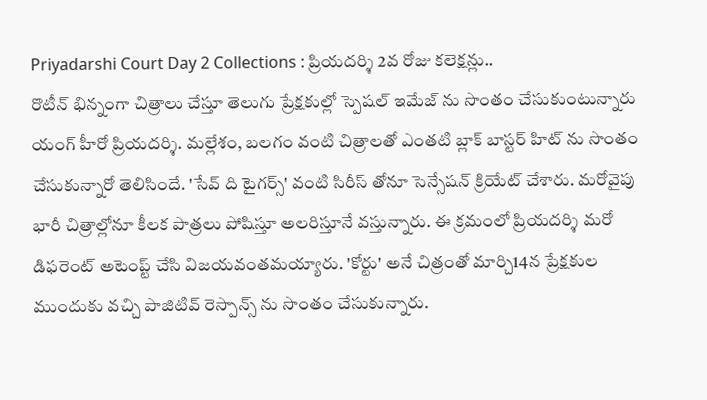Priyadarshi Court Day 2 Collections : ప్రియదర్శి 2వ రోజు కలెక్షన్లు..
రొటీన్ భిన్నంగా చిత్రాలు చేస్తూ తెలుగు ప్రేక్షకుల్లో స్పెషల్ ఇమేజ్ ను సొంతం చేసుకుంటున్నారు యంగ్ హీరో ప్రియదర్శి. మల్లేశం, బలగం వంటి చిత్రాలతో ఎంతటి బ్లాక్ బాస్టర్ హిట్ ను సొంతం చేసుకున్నారో తెలిసిందే. 'సేవ్ ది టైగర్స్' వంటి సిరీస్ తోనూ సెన్సేషన్ క్రియేట్ చేశారు. మరోవైపు భారీ చిత్రాల్లోనూ కీలక పాత్రలు పోషిస్తూ అలరిస్తూనే వస్తున్నారు. ఈ క్రమంలో ప్రియదర్శి మరో డిఫరెంట్ అటెంప్ట్ చేసి విజయవంతమయ్యారు. 'కోర్టు' అనే చిత్రంతో మార్చి14న ప్రేక్షకుల ముందుకు వచ్చి పాజిటివ్ రెస్పాన్స్ ను సొంతం చేసుకున్నారు.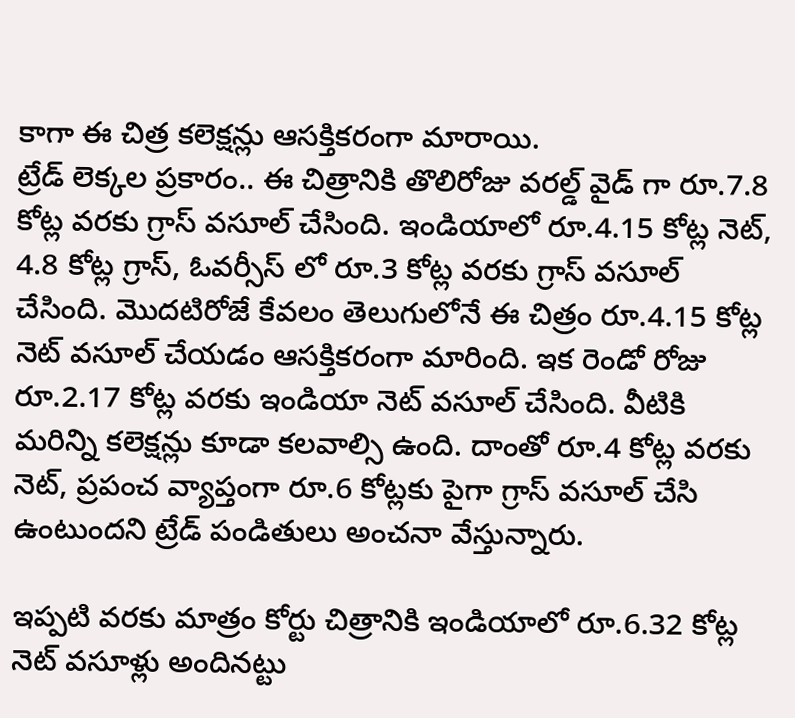కాగా ఈ చిత్ర కలెక్షన్లు ఆసక్తికరంగా మారాయి.
ట్రేడ్ లెక్కల ప్రకారం.. ఈ చిత్రానికి తొలిరోజు వరల్డ్ వైడ్ గా రూ.7.8 కోట్ల వరకు గ్రాస్ వసూల్ చేసింది. ఇండియాలో రూ.4.15 కోట్ల నెట్, 4.8 కోట్ల గ్రాస్, ఓవర్సీస్ లో రూ.3 కోట్ల వరకు గ్రాస్ వసూల్ చేసింది. మొదటిరోజే కేవలం తెలుగులోనే ఈ చిత్రం రూ.4.15 కోట్ల నెట్ వసూల్ చేయడం ఆసక్తికరంగా మారింది. ఇక రెండో రోజు రూ.2.17 కోట్ల వరకు ఇండియా నెట్ వసూల్ చేసింది. వీటికి మరిన్ని కలెక్షన్లు కూడా కలవాల్సి ఉంది. దాంతో రూ.4 కోట్ల వరకు నెట్, ప్రపంచ వ్యాప్తంగా రూ.6 కోట్లకు పైగా గ్రాస్ వసూల్ చేసి ఉంటుందని ట్రేడ్ పండితులు అంచనా వేస్తున్నారు.

ఇప్పటి వరకు మాత్రం కోర్టు చిత్రానికి ఇండియాలో రూ.6.32 కోట్ల నెట్ వసూళ్లు అందినట్టు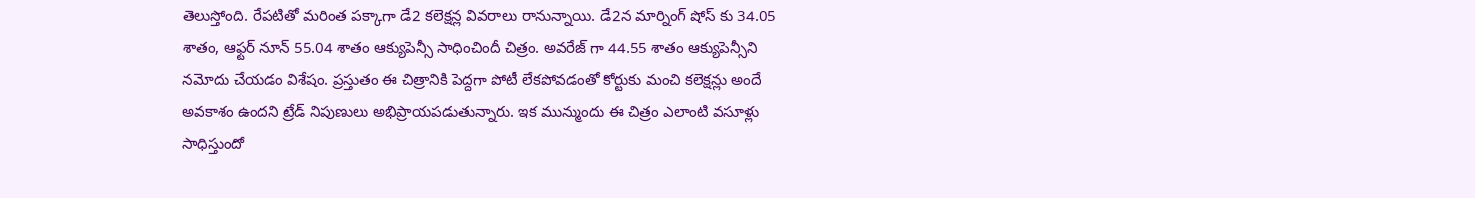తెలుస్తోంది. రేపటితో మరింత పక్కాగా డే2 కలెక్షన్ల వివరాలు రానున్నాయి. డే2న మార్నింగ్ షోస్ కు 34.05 శాతం, ఆఫ్టర్ నూన్ 55.04 శాతం ఆక్యుపెన్సీ సాధించిందీ చిత్రం. అవరేజ్ గా 44.55 శాతం ఆక్యుపెన్సీని నమోదు చేయడం విశేషం. ప్రస్తుతం ఈ చిత్రానికి పెద్దగా పోటీ లేకపోవడంతో కోర్టుకు మంచి కలెక్షన్లు అందే అవకాశం ఉందని ట్రేడ్ నిపుణులు అభిప్రాయపడుతున్నారు. ఇక మున్ముందు ఈ చిత్రం ఎలాంటి వసూళ్లు సాధిస్తుందో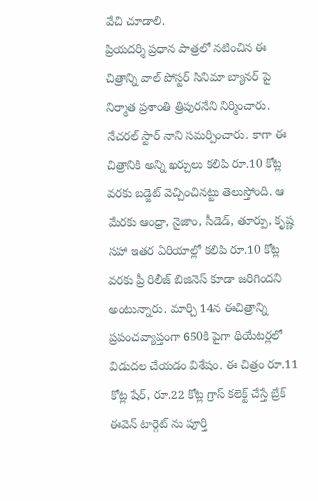వేచి చూడాలి.
ప్రియదర్శి ప్రధాన పాత్రలో నటించిన ఈ చిత్రాన్ని వాల్ పోస్టర్ సినిమా బ్యానర్ పై నిర్మాత ప్రశాంతి త్రిపురనేని నిర్మించారు. నేచరల్ స్టార్ నాని సమర్పించారు. కాగా ఈ చిత్రానికి అన్ని ఖర్చులు కలిపి రూ.10 కోట్ల వరకు బడ్జెట్ వెచ్చించినట్టు తెలుస్తోంది. ఆ మేరకు ఆంధ్రా, నైజాం, సీడెడ్, తూర్పు, కృష్ణ సహా ఇతర ఏరియాల్లో కలిపి రూ.10 కోట్ల వరకు ప్రీ రిలీజ్ బిజినెస్ కూడా జరిగిందని అంటున్నారు. మార్చి 14న ఈచిత్రాన్ని ప్రపంచవ్యాప్తంగా 650కి పైగా థియేటర్లలో విడుదల చేయడం విశేషం. ఈ చిత్రం రూ.11 కోట్ల షేర్, రూ.22 కోట్ల గ్రాస్ కలెక్ట్ చేస్తే బ్రేక్ ఈవెన్ టార్గెట్ ను పూర్తి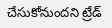చేసుకోనుందని ట్రేడ్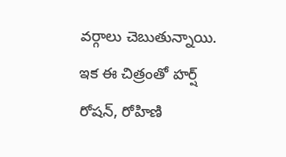వర్గాలు చెబుతున్నాయి.
ఇక ఈ చిత్రంతో హర్ష్ రోషన్, రోహిణి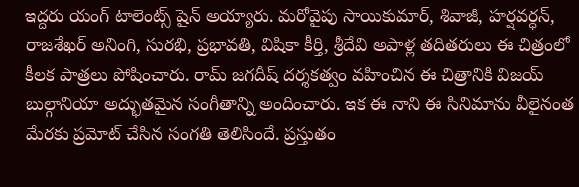ఇద్దరు యంగ్ టాలెంట్స్ షైన్ అయ్యారు. మరోవైపు సాయికుమార్, శివాజీ, హర్షవర్ధన్, రాజశేఖర్ అనింగి, సురభి, ప్రభావతి, విషికా కీర్తి, శ్రీదేవి అపాళ్ల తదితరులు ఈ చిత్రంలో కీలక పాత్రలు పోషించారు. రామ్ జగదీష్ దర్శకత్వం వహించిన ఈ చిత్రానికి విజయ్ బుల్గానియా అద్భుతమైన సంగీతాన్ని అందించారు. ఇక ఈ నాని ఈ సినిమాను వీలైనంత మేరకు ప్రమోట్ చేసిన సంగతి తెలిసిందే. ప్రస్తుతం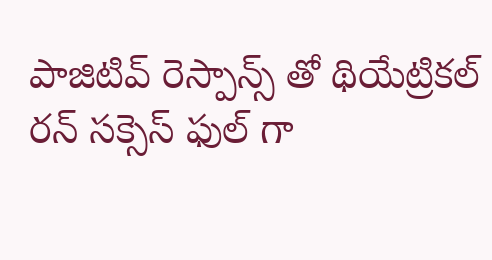పాజిటివ్ రెస్పాన్స్ తో థియేట్రికల్ రన్ సక్సెస్ ఫుల్ గా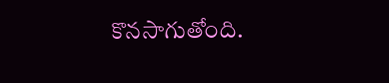కొనసాగుతోంది.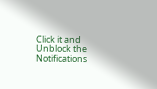Click it and Unblock the Notifications